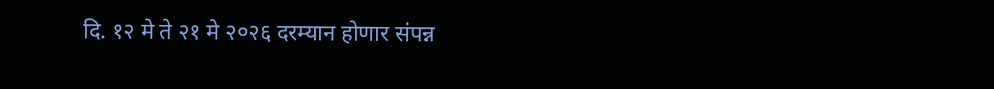दि. १२ मे ते २१ मे २०२६ दरम्यान होणार संपन्न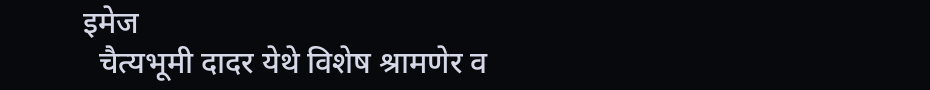इमेज
  चैत्यभूमी दादर येथे विशेष श्रामणेर व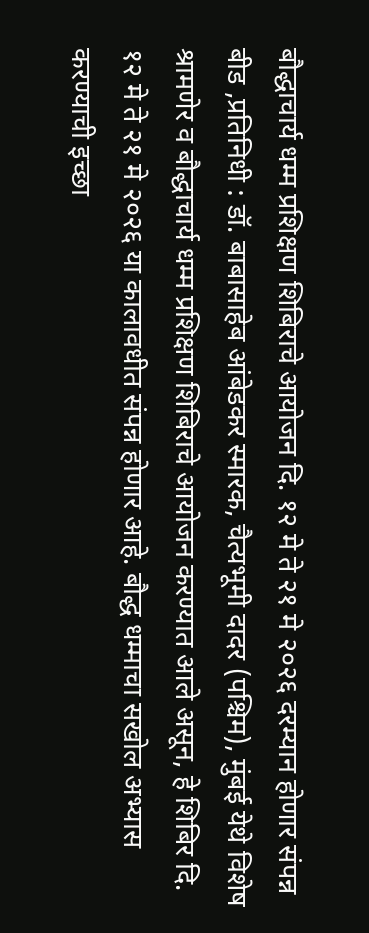बौद्धाचार्य धम्म प्रशिक्षण शिबिराचे आयोजन दि. १२ मे ते २१ मे २०२६ दरम्यान होणार संपन्न बीड ,प्रतिनिधी : डॉ. बाबासाहेब आंबेडकर स्मारक, चैत्यभूमी दादर (पश्चिम), मुंबई येथे विशेष श्रामणेर व बौद्धाचार्य धम्म प्रशिक्षण शिबिराचे आयोजन करण्यात आले असून, हे शिबिर दि. १२ मे ते २१ मे २०२६ या कालावधीत संपन्न होणार आहे. बौद्ध धम्माचा सखोल अभ्यास करण्याची इच्छा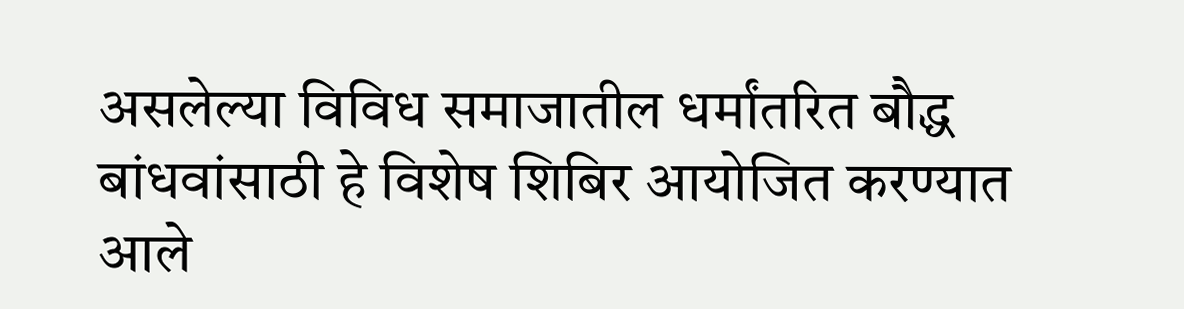असलेल्या विविध समाजातील धर्मांतरित बौद्ध बांधवांसाठी हे विशेष शिबिर आयोजित करण्यात आले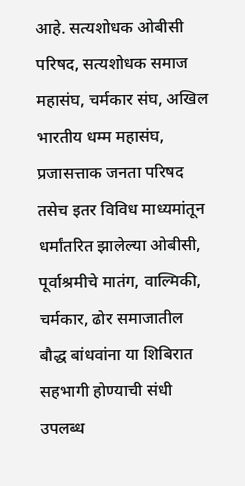आहे. सत्यशोधक ओबीसी परिषद, सत्यशोधक समाज महासंघ, चर्मकार संघ, अखिल भारतीय धम्म महासंघ, प्रजासत्ताक जनता परिषद तसेच इतर विविध माध्यमांतून धर्मांतरित झालेल्या ओबीसी, पूर्वाश्रमीचे मातंग, वाल्मिकी, चर्मकार, ढोर समाजातील बौद्ध बांधवांना या शिबिरात सहभागी होण्याची संधी उपलब्ध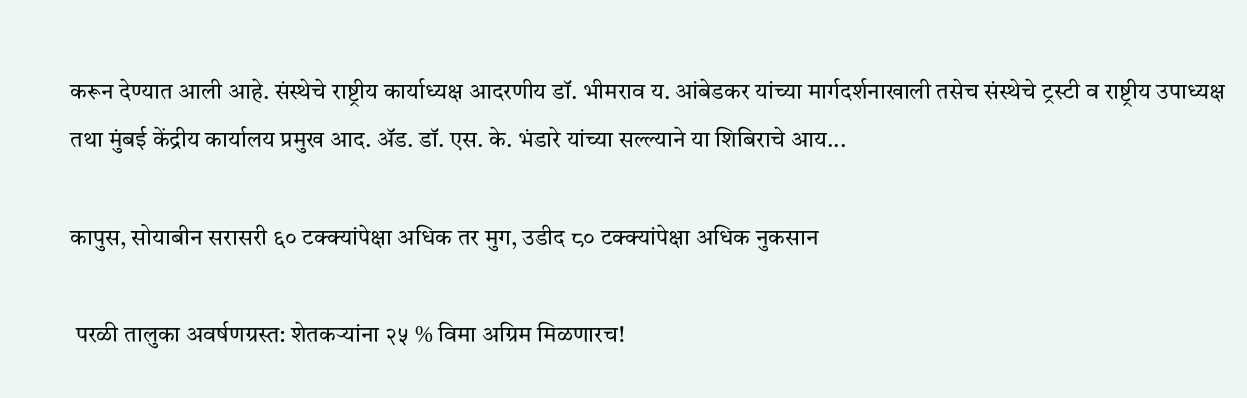करून देण्यात आली आहे. संस्थेचे राष्ट्रीय कार्याध्यक्ष आदरणीय डॉ. भीमराव य. आंबेडकर यांच्या मार्गदर्शनाखाली तसेच संस्थेचे ट्रस्टी व राष्ट्रीय उपाध्यक्ष तथा मुंबई केंद्रीय कार्यालय प्रमुख आद. ॲड. डॉ. एस. के. भंडारे यांच्या सल्ल्याने या शिबिराचे आय...

कापुस, सोयाबीन सरासरी ६० टक्क्यांपेक्षा अधिक तर मुग, उडीद ८० टक्क्यांपेक्षा अधिक नुकसान

 परळी तालुका अवर्षणग्रस्त: शेतकऱ्यांना २५ % विमा अग्रिम मिळणारच!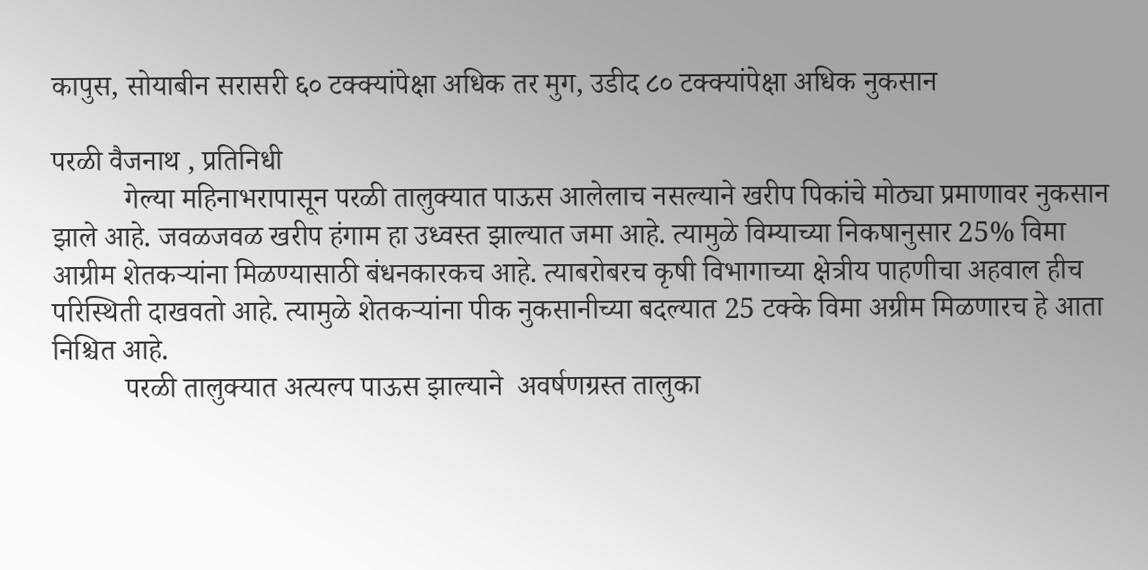कापुस, सोयाबीन सरासरी ६० टक्क्यांपेक्षा अधिक तर मुग, उडीद ८० टक्क्यांपेक्षा अधिक नुकसान

परळी वैजनाथ , प्रतिनिधी
          गेल्या महिनाभरापासून परळी तालुक्यात पाऊस आलेलाच नसल्याने खरीप पिकांचे मोठ्या प्रमाणावर नुकसान झाले आहे. जवळजवळ खरीप हंगाम हा उध्वस्त झाल्यात जमा आहे. त्यामुळे विम्याच्या निकषानुसार 25% विमा आग्रीम शेतकऱ्यांना मिळण्यासाठी बंधनकारकच आहे. त्याबरोबरच कृषी विभागाच्या क्षेत्रीय पाहणीचा अहवाल हीच परिस्थिती दाखवतो आहे. त्यामुळे शेतकऱ्यांना पीक नुकसानीच्या बदल्यात 25 टक्के विमा अग्रीम मिळणारच हे आता निश्चित आहे.
          परळी तालुक्यात अत्यल्प पाऊस झाल्याने  अवर्षणग्रस्त तालुका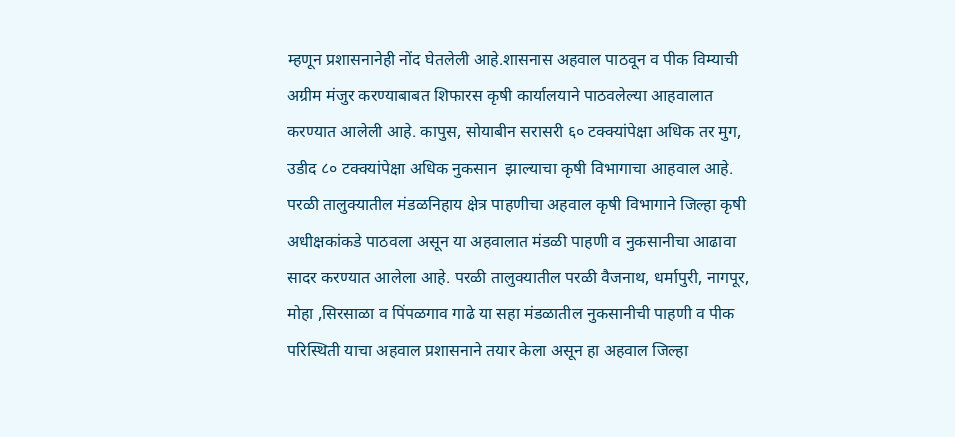म्हणून प्रशासनानेही नोंद घेतलेली आहे.शासनास अहवाल पाठवून व पीक विम्याची अग्रीम मंजुर करण्याबाबत शिफारस कृषी कार्यालयाने पाठवलेल्या आहवालात करण्यात आलेली आहे. कापुस, सोयाबीन सरासरी ६० टक्क्यांपेक्षा अधिक तर मुग, उडीद ८० टक्क्यांपेक्षा अधिक नुकसान  झाल्याचा कृषी विभागाचा आहवाल आहे. परळी तालुक्यातील मंडळनिहाय क्षेत्र पाहणीचा अहवाल कृषी विभागाने जिल्हा कृषी अधीक्षकांकडे पाठवला असून या अहवालात मंडळी पाहणी व नुकसानीचा आढावा सादर करण्यात आलेला आहे. परळी तालुक्यातील परळी वैजनाथ, धर्मापुरी, नागपूर, मोहा ,सिरसाळा व पिंपळगाव गाढे या सहा मंडळातील नुकसानीची पाहणी व पीक परिस्थिती याचा अहवाल प्रशासनाने तयार केला असून हा अहवाल जिल्हा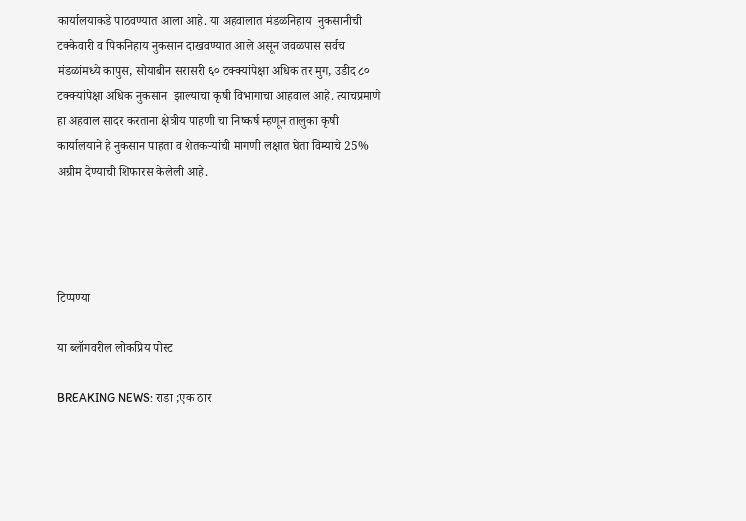कार्यालयाकडे पाठवण्यात आला आहे. या अहवालात मंडळनिहाय  नुकसानीची टक्केवारी व पिकनिहाय नुकसान दाखवण्यात आले असून जवळपास सर्वच मंडळांमध्ये कापुस, सोयाबीन सरासरी ६० टक्क्यांपेक्षा अधिक तर मुग, उडीद ८० टक्क्यांपेक्षा अधिक नुकसान  झाल्याचा कृषी विभागाचा आहवाल आहे. त्याचप्रमाणे हा अहवाल सादर करताना क्षेत्रीय पाहणी चा निष्कर्ष म्हणून तालुका कृषी कार्यालयाने हे नुकसान पाहता व शेतकऱ्यांची मागणी लक्षात घेता विम्याचे 25% अग्रीम देण्याची शिफारस केलेली आहे.




टिप्पण्या

या ब्लॉगवरील लोकप्रिय पोस्ट

BREAKING NEWS: राडा ;एक ठार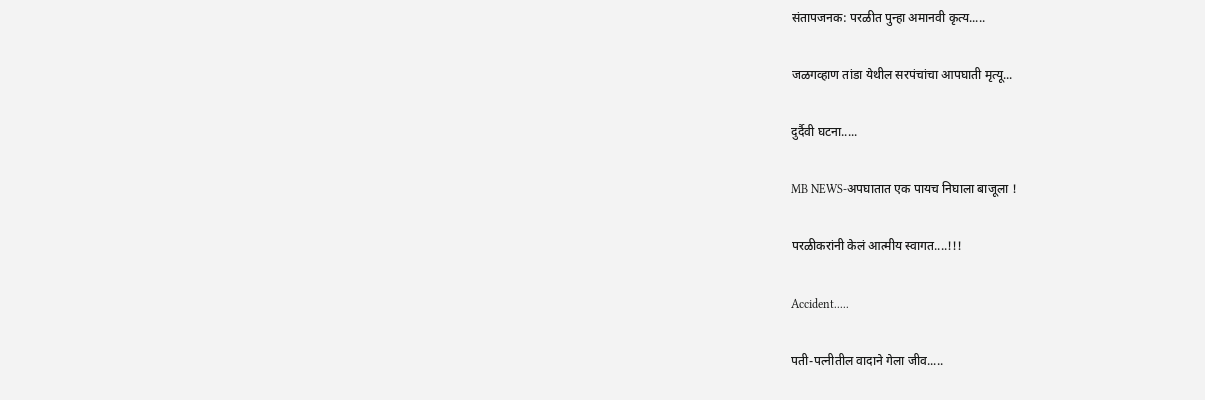संतापजनक: परळीत पुन्हा अमानवी कृत्य.....

जळगव्हाण तांडा येथील सरपंचांचा आपघाती मृत्यू...

दुर्दैवी घटना.....

MB NEWS-अपघातात एक पायच निघाला बाजूला !

परळीकरांनी केलं आत्मीय स्वागत....!!!

Accident.....

पती-पत्नीतील वादाने गेला जीव.....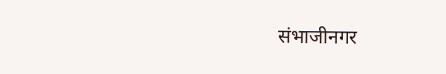संभाजीनगर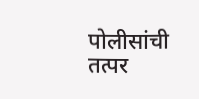पोलीसांची तत्पर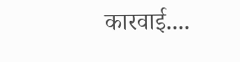कारवाई....